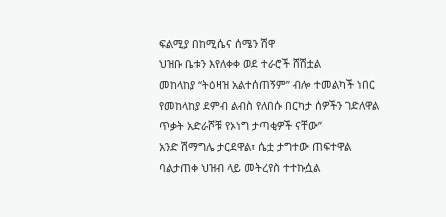ፍልሚያ በከሚሴና ሰሜን ሽዋ
ህዝቡ ቤቱን እየለቀቀ ወደ ተራሮች ሸሽቷል
መከላከያ “ትዕዛዝ አልተሰጠኝም” ብሎ ተመልካች ነበር
የመከላከያ ደምብ ልብስ የለበሱ በርካታ ሰዎችን ገድለዋል
ጥቃት አድራሾቹ የኦነግ ታጣቂዎች ናቸው”
አንድ ሽማግሌ ታርደዋል፣ ሴቷ ታግተው ጠፍተዋል
ባልታጠቀ ህዝብ ላይ መትረየስ ተተኩሷል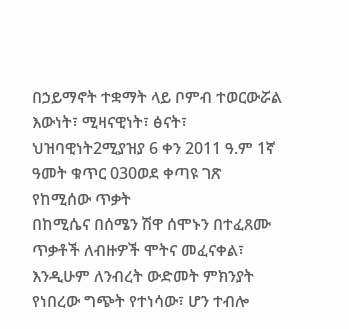በኃይማኖት ተቋማት ላይ ቦምብ ተወርውሯል
እውነት፣ ሚዛናዊነት፣ ፅናት፣ ህዝባዊነት2ሚያዝያ 6 ቀን 2011 ዓ.ም 1ኛ ዓመት ቁጥር 030ወደ ቀጣዩ ገጽ
የከሚሰው ጥቃት
በከሚሴና በሰሜን ሽዋ ሰሞኑን በተፈጸሙ ጥቃቶች ለብዙዎች ሞትና መፈናቀል፣ እንዲሁም ለንብረት ውድመት ምክንያት የነበረው ግጭት የተነሳው፣ ሆን ተብሎ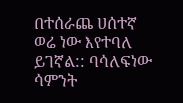በተሰራጨ ሀሰተኛ ወሬ ነው እየተባለ ይገኛል:: ባሳለፍነው ሳምንት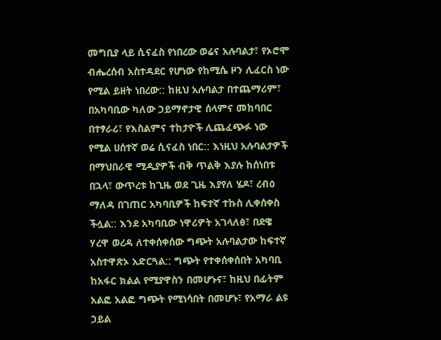መግቢያ ላይ ሲናፈስ የነበረው ወሬና አሉባልታ፣ የኦሮሞ ብሔረሰብ አስተዳደር የሆነው የከሚሴ ዞን ሊፈርስ ነው የሚል ይዘት ነበረው:: ከዚህ አሉባልታ በተጨማሪም፣ በአካባቢው ካለው ኃይማኖታዊ ሰላምና መከባበር በተፃራሪ፣ የእስልምና ተከታዮች ሊጨፈጭፉ ነው የሚል ሀሰተኛ ወሬ ሲናፈስ ነበር:: እነዚህ አሉባልታዎች በማህበራዊ ሚዲያዎች ብቅ ጥልቅ እያሉ ከሰነበቱ በኋላ፣ ውጥረቱ ከጊዜ ወደ ጊዜ እያየለ ሄዶ፣ ረብዕ ማለዳ በገጠር አካባቢዎች ከፍተኛ ተኩስ ሊቀሰቀስ ችሏል:: እንደ አካባቢው ነዋሪዎት አገላለፅ፣ በደዌ ሃረዋ ወረዳ ለተቀሰቀሰው ግጭት አሉባልታው ከፍተኛ አስተዋጽኦ አድርጓል:: ግጭት የተቀሰቀሰበት አካባቢ ከአፋር ክልል የሚያዋስን በመሆኑና፣ ከዚህ በፊትም አልፎ አልፎ ግጭት የሚነሳበት በመሆኑ፣ የአማራ ልዩ ኃይል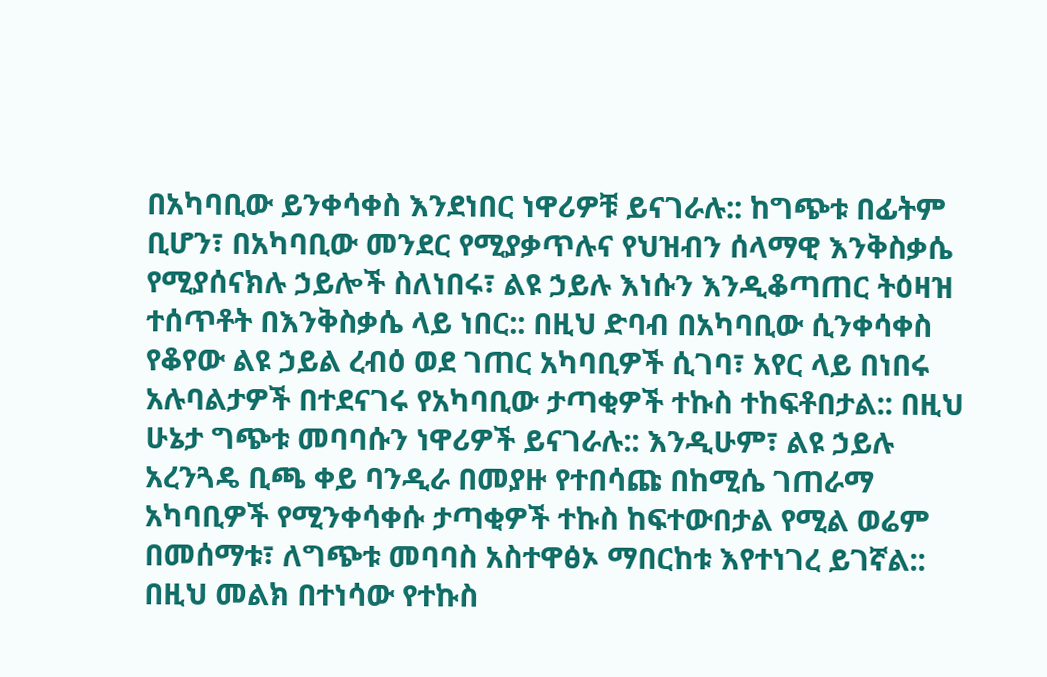በአካባቢው ይንቀሳቀስ እንደነበር ነዋሪዎቹ ይናገራሉ:: ከግጭቱ በፊትም ቢሆን፣ በአካባቢው መንደር የሚያቃጥሉና የህዝብን ሰላማዊ እንቅስቃሴ የሚያሰናክሉ ኃይሎች ስለነበሩ፣ ልዩ ኃይሉ እነሱን እንዲቆጣጠር ትዕዛዝ ተሰጥቶት በእንቅስቃሴ ላይ ነበር:: በዚህ ድባብ በአካባቢው ሲንቀሳቀስ የቆየው ልዩ ኃይል ረብዕ ወደ ገጠር አካባቢዎች ሲገባ፣ አየር ላይ በነበሩ አሉባልታዎች በተደናገሩ የአካባቢው ታጣቂዎች ተኩስ ተከፍቶበታል:: በዚህ ሁኔታ ግጭቱ መባባሱን ነዋሪዎች ይናገራሉ:: እንዲሁም፣ ልዩ ኃይሉ አረንጓዴ ቢጫ ቀይ ባንዲራ በመያዙ የተበሳጩ በከሚሴ ገጠራማ አካባቢዎች የሚንቀሳቀሱ ታጣቂዎች ተኩስ ከፍተውበታል የሚል ወሬም በመሰማቱ፣ ለግጭቱ መባባስ አስተዋፅኦ ማበርከቱ እየተነገረ ይገኛል:: በዚህ መልክ በተነሳው የተኩስ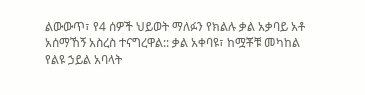ልውውጥ፣ የ4 ሰዎች ህይወት ማለፉን የክልሉ ቃል አቃባይ አቶ አሰማኸኝ አስረስ ተናግረዋል:: ቃል አቀባዩ፣ ከሟቾቹ መካከል የልዩ ኃይል አባላት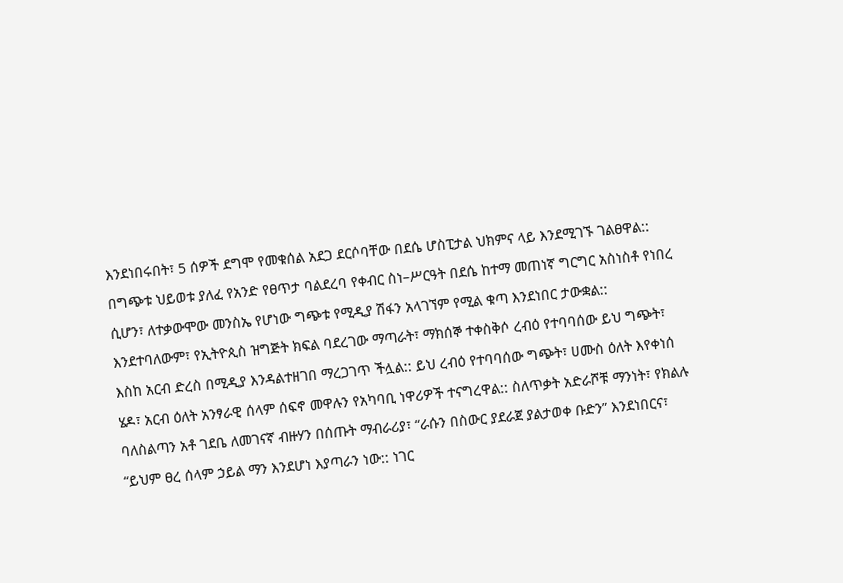እንደነበሩበት፣ 5 ሰዎች ደግሞ የመቁሰል አደጋ ደርሶባቸው በደሴ ሆስፒታል ህክምና ላይ እንደሚገኙ ገልፀዋል:: በግጭቱ ህይወቱ ያለፈ የአንድ የፀጥታ ባልደረባ የቀብር ስነ–ሥርዓት በደሴ ከተማ መጠነኛ ግርግር አስነስቶ የነበረ ሲሆን፣ ለተቃውሞው መንስኤ የሆነው ግጭቱ የሚዲያ ሽፋን አላገኘም የሚል ቁጣ እንደነበር ታውቋል:: እንደተባለውም፣ የኢትዮጲስ ዝግጅት ክፍል ባደረገው ማጣራት፣ ማክሰኞ ተቀስቅሶ ረብዕ የተባባሰው ይህ ግጭት፣ እስከ አርብ ድረስ በሚዲያ እንዳልተዘገበ ማረጋገጥ ችሏል:: ይህ ረብዕ የተባባሰው ግጭት፣ ሀሙስ ዕለት እየቀነሰ ሄዶ፣ አርብ ዕለት አንፃራዊ ሰላም ሰፍኖ መዋሉን የአካባቢ ነዋሪዎች ተናግረዋል:: ስለጥቃት አድራሾቹ ማንነት፣ የክልሉ ባለስልጣን አቶ ገደቤ ለመገናኛ ብዙሃን በሰጡት ማብራሪያ፣ “ራሱን በስውር ያደራጀ ያልታወቀ ቡድን” እንደነበርና፣ “ይህም ፀረ ሰላም ኃይል ማን እንደሆነ እያጣራን ነው:: ነገር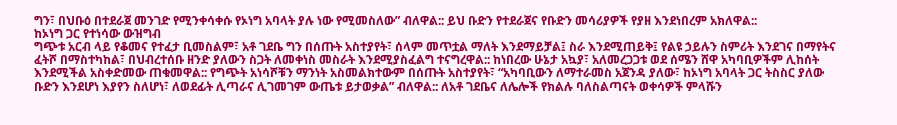ግን፣ በህቡዕ በተደራጀ መንገድ የሚንቀሳቀሱ የኦነግ አባላት ያሉ ነው የሚመስለው” ብለዋል:: ይህ ቡድን የተደራጀና የቡድን መሳሪያዎች የያዘ እንደነበረም አክለዋል::
ከኦነግ ጋር የተነሳው ውዝግብ
ግጭቱ አርብ ላይ የቆመና የተፈታ ቢመስልም፣ አቶ ገደቤ ግን በሰጡት አስተያየት፣ ሰላም መጥቷል ማለት እንደማይቻል፤ ስራ እንደሚጠይቅ፤ የልዩ ኃይሉን ስምሪት እንደገና በማየትና ፈትሾ በማስተካከል፣ በህብረተሰቡ ዘንድ ያለውን ስጋት ለመቀነስ መስራት እንደሚያስፈልግ ተናግረዋል:: ከነበረው ሁኔታ አኳያ፣ አለመረጋጋቱ ወደ ሰሜን ሸዋ አካባቢዎችም ሊከሰት እንደሚችል አስቀድመው ጠቁመዋል:: የግጭት አነሳሾቹን ማንነት አስመልክተውም በሰጡት አስተያየት፣ “አካባቢውን ለማተራመስ አጀንዳ ያለው፣ ከኦነግ አባላት ጋር ትስስር ያለው ቡድን እንደሆነ እያየን ስለሆነ፣ ለወደፊት ሊጣራና ሊገመገም ውጤቱ ይታወቃል” ብለዋል:: ለአቶ ገደቤና ለሌሎች የክልሉ ባለስልጣናት ወቀሳዎች ምላሹን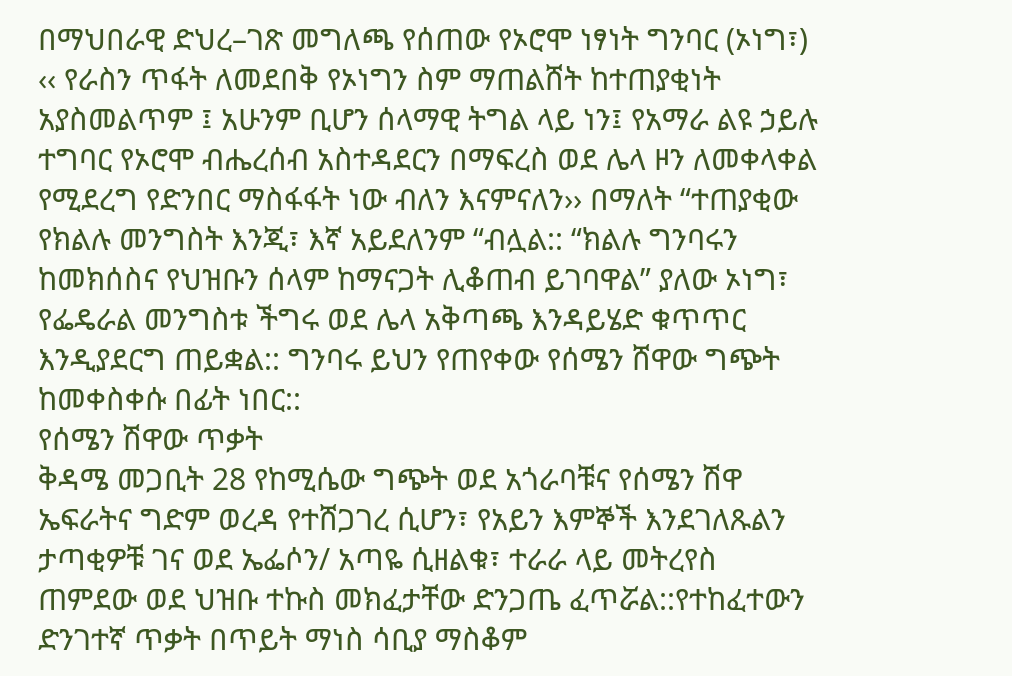በማህበራዊ ድህረ–ገጽ መግለጫ የሰጠው የኦሮሞ ነፃነት ግንባር (ኦነግ፣) ‹‹ የራስን ጥፋት ለመደበቅ የኦነግን ስም ማጠልሸት ከተጠያቂነት አያስመልጥም ፤ አሁንም ቢሆን ሰላማዊ ትግል ላይ ነን፤ የአማራ ልዩ ኃይሉ ተግባር የኦሮሞ ብሔረሰብ አስተዳደርን በማፍረስ ወደ ሌላ ዞን ለመቀላቀል የሚደረግ የድንበር ማስፋፋት ነው ብለን እናምናለን›› በማለት “ተጠያቂው የክልሉ መንግስት እንጂ፣ እኛ አይደለንም “ብሏል:: “ክልሉ ግንባሩን ከመክሰስና የህዝቡን ሰላም ከማናጋት ሊቆጠብ ይገባዋል” ያለው ኦነግ፣ የፌዴራል መንግስቱ ችግሩ ወደ ሌላ አቅጣጫ እንዳይሄድ ቁጥጥር እንዲያደርግ ጠይቋል:: ግንባሩ ይህን የጠየቀው የሰሜን ሸዋው ግጭት ከመቀስቀሱ በፊት ነበር::
የሰሜን ሽዋው ጥቃት
ቅዳሜ መጋቢት 28 የከሚሴው ግጭት ወደ አጎራባቹና የሰሜን ሽዋ ኤፍራትና ግድም ወረዳ የተሸጋገረ ሲሆን፣ የአይን እምኞች እንደገለጹልን ታጣቂዎቹ ገና ወደ ኤፌሶን/ አጣዬ ሲዘልቁ፣ ተራራ ላይ መትረየስ ጠምደው ወደ ህዝቡ ተኩስ መክፈታቸው ድንጋጤ ፈጥሯል::የተከፈተውን ድንገተኛ ጥቃት በጥይት ማነስ ሳቢያ ማስቆም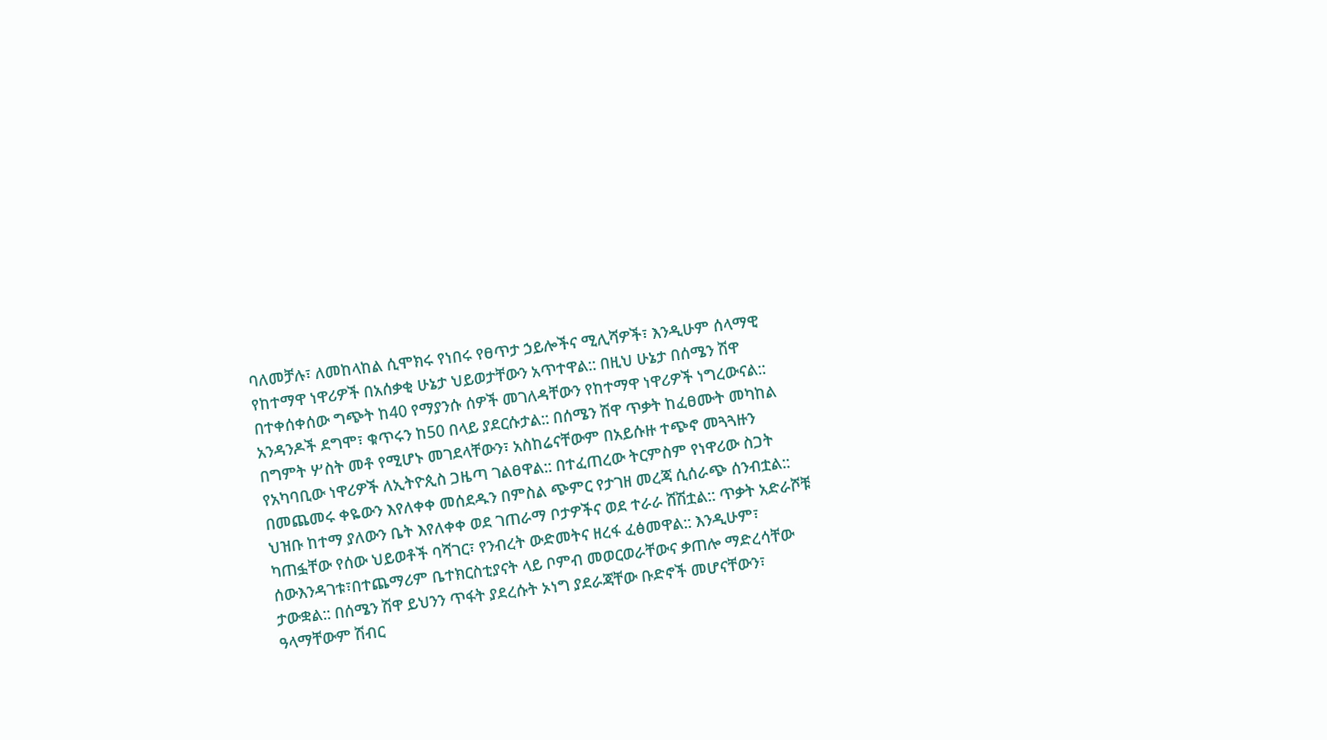ባለመቻሉ፣ ለመከላከል ሲሞክሩ የነበሩ የፀጥታ ኃይሎችና ሚሊሻዎች፣ እንዲሁም ሰላማዊ የከተማዋ ነዋሪዎች በአሰቃቂ ሁኔታ ህይወታቸውን አጥተዋል:: በዚህ ሁኔታ በሰሜን ሽዋ በተቀሰቀሰው ግጭት ከ40 የማያንሱ ሰዎች መገለዳቸውን የከተማዋ ነዋሪዎች ነግረውናል:: አንዳንዶች ደግሞ፣ ቁጥሩን ከ50 በላይ ያደርሱታል:: በሰሜን ሽዋ ጥቃት ከፈፀሙት መካከል በግምት ሦስት መቶ የሚሆኑ መገደላቸውን፣ አስከሬናቸውም በአይሱዙ ተጭኖ መጓጓዙን የአካባቢው ነዋሪዎች ለኢትዮጲስ ጋዜጣ ገልፀዋል:: በተፈጠረው ትርምስም የነዋሪው ስጋት በመጨመሩ ቀዬውን እየለቀቀ መሰደዱን በምስል ጭምር የታገዘ መረጃ ሲሰራጭ ሰንብቷል:: ህዝቡ ከተማ ያለውን ቤት እየለቀቀ ወደ ገጠራማ ቦታዎችና ወደ ተራራ ሸሽቷል:: ጥቃት አድራሾቹ ካጠፏቸው የሰው ህይወቶች ባሻገር፣ የንብረት ውድመትና ዘረፋ ፈፅመዋል:: እንዲሁም፣ ሰውእንዳገቱ፣በተጨማሪም ቤተክርስቲያናት ላይ ቦምብ መወርወራቸውና ቃጠሎ ማድረሳቸው ታውቋል:: በሰሜን ሽዋ ይህንን ጥፋት ያደረሱት ኦነግ ያደራጃቸው ቡድኖች መሆናቸውን፣ ዓላማቸውም ሽብር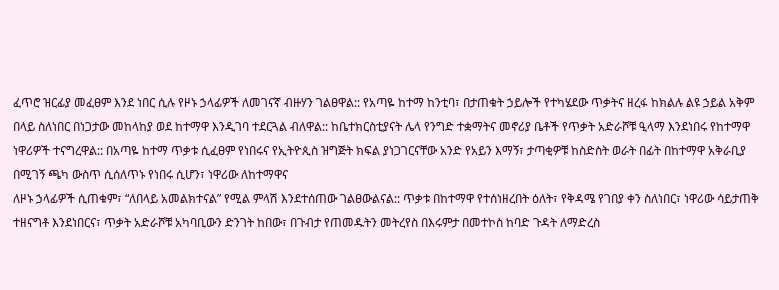ፈጥሮ ዝርፊያ መፈፀም እንደ ነበር ሲሉ የዞኑ ኃላፊዎች ለመገናኛ ብዙሃን ገልፀዋል:: የአጣዬ ከተማ ከንቲባ፣ በታጠቁት ኃይሎች የተካሄደው ጥቃትና ዘረፋ ከክልሉ ልዩ ኃይል አቅም በላይ ስለነበር በነጋታው መከላከያ ወደ ከተማዋ እንዲገባ ተደርጓል ብለዋል:: ከቤተክርስቲያናት ሌላ የንግድ ተቋማትና መኖሪያ ቤቶች የጥቃት አድራሾቹ ዒላማ እንደነበሩ የከተማዋ ነዋሪዎች ተናግረዋል:: በአጣዬ ከተማ ጥቃቱ ሲፈፀም የነበሩና የኢትዮጲስ ዝግጅት ክፍል ያነጋገርናቸው አንድ የአይን እማኝ፣ ታጣቂዎቹ ከስድስት ወራት በፊት በከተማዋ አቅራቢያ በሚገኝ ጫካ ውስጥ ሲሰለጥኑ የነበሩ ሲሆን፣ ነዋሪው ለከተማዋና
ለዞኑ ኃላፊዎች ሲጠቁም፣ “ለበላይ አመልክተናል” የሚል ምላሽ እንደተሰጠው ገልፀውልናል:: ጥቃቱ በከተማዋ የተሰነዘረበት ዕለት፣ የቅዳሜ የገበያ ቀን ስለነበር፣ ነዋሪው ሳይታጠቅ ተዘናግቶ እንደነበርና፣ ጥቃት አድራሾቹ አካባቢውን ድንገት ከበው፣ በጉብታ የጠመዱትን መትረየስ በእሩምታ በመተኮስ ከባድ ጉዳት ለማድረስ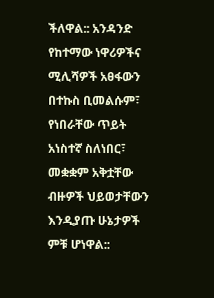ችለዋል:: አንዳንድ የከተማው ነዋሪዎችና ሚሊሻዎች አፀፋውን በተኩስ ቢመልሱም፣ የነበራቸው ጥይት አነስተኛ ስለነበር፣ መቋቋም አቅቷቸው ብዙዎች ህይወታቸውን እንዲያጡ ሁኔታዎች ምቹ ሆነዋል::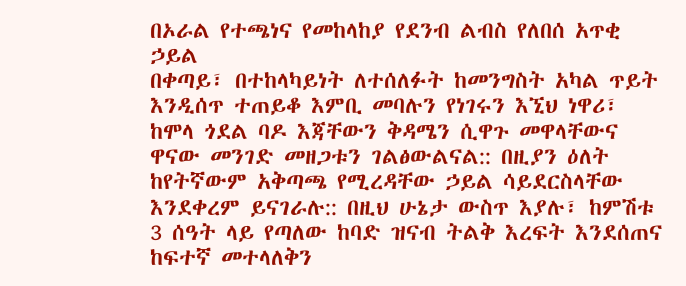በኦራል የተጫነና የመከላከያ የደንብ ልብስ የለበሰ አጥቂ ኃይል
በቀጣይ፣ በተከላካይነት ለተሰለፉት ከመንግስት አካል ጥይት እንዲሰጥ ተጠይቆ እምቢ መባሉን የነገሩን እኚህ ነዋሪ፣ ከሞላ ጎደል ባዶ እጃቸውን ቅዳሜን ሲዋጉ መዋላቸውና ዋናው መንገድ መዘጋቱን ገልፅውልናል:: በዚያን ዕለት ከየትኛውም አቅጣጫ የሚረዳቸው ኃይል ሳይደርስላቸው እንደቀረም ይናገራሉ:: በዚህ ሁኔታ ውስጥ እያሉ፣ ከምሽቱ 3 ሰዓት ላይ የጣለው ከባድ ዝናብ ትልቅ እረፍት እንደሰጠና ከፍተኛ መተላለቅን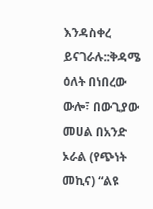እንዳስቀረ ይናገራሉ::ቅዳሜ ዕለት በነበረው ውሎ፣ በውጊያው መሀል በአንድ ኦራል (የጭነት መኪና) “ልዩ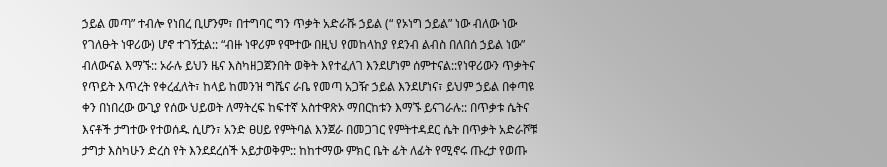ኃይል መጣ” ተብሎ የነበረ ቢሆንም፣ በተግባር ግን ጥቃት አድራሹ ኃይል (“ የኦነግ ኃይል” ነው ብለው ነው የገለፁት ነዋሪው) ሆኖ ተገኝቷል:: “ብዙ ነዋሪም የሞተው በዚህ የመከላከያ የደንብ ልብስ በለበሰ ኃይል ነው” ብለውናል እማኙ:: ኦራሉ ይህን ዜና እስካዘጋጀንበት ወቅት እየተፈለገ እንደሆነም ሰምተናል::የነዋሪውን ጥቃትና የጥይት እጥረት የቀረፈለት፣ ከላይ ከመንዝ ግሼና ራቤ የመጣ አጋዥ ኃይል እንደሆነና፣ ይህም ኃይል በቀጣዩ ቀን በነበረው ውጊያ የሰው ህይወት ለማትረፍ ከፍተኛ አስተዋጽኦ ማበርከቱን እማኙ ይናገራሉ:: በጥቃቱ ሴትና እናቶች ታግተው የተወሰዱ ሲሆን፣ አንድ ፀሀይ የምትባል እንጀራ በመጋገር የምትተዳደር ሴት በጥቃት አድራሾቹ ታግታ እስካሁን ድረስ የት እንደደረሰች አይታወቅም:: ከከተማው ምክር ቤት ፊት ለፊት የሚኖሩ ጡረታ የወጡ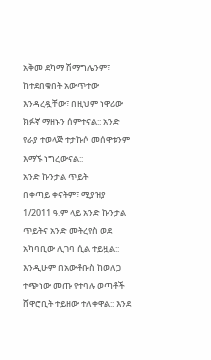አቅመ ደካማ ሽማግሌንም፣ ከተደበቁበት አውጥተው እንዳረዷቸው፣ በዚህም ነዋሪው ክፉኛ ማዘኑን ሰምተናል:: አንድ የራያ ተወላጅ ተታኩሶ መሰዋቱንም እማኙ ነግረውናል::
አንድ ኩንታል ጥይት
በቀጣይ ቀናትም፣ ሚያዝያ 1/2011 ዓ.ም ላይ አንድ ኩንታል ጥይትና አንድ መትረየስ ወደ አካባቢው ሊገባ ሲል ተይዟል:: እንዲሁም በአውቶቡስ ከወለጋ ተጭነው መጡ የተባሉ ወጣቶች ሸዋሮቢት ተይዘው ተለቀዋል:: እንደ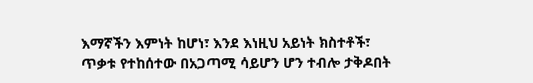እማኛችን እምነት ከሆነ፣ እንደ እነዚህ አይነት ክስተቶች፣ ጥቃቱ የተከሰተው በአጋጣሚ ሳይሆን ሆን ተብሎ ታቅዶበት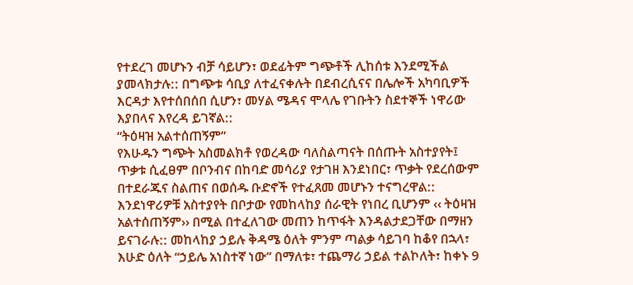የተደረገ መሆኑን ብቻ ሳይሆን፣ ወደፊትም ግጭቶች ሊከሰቱ እንደሚችል ያመላክታሉ:: በግጭቱ ሳቢያ ለተፈናቀሉት በደብረሲናና በሌሎች አካባቢዎች እርዳታ እየተሰበሰበ ሲሆን፣ መሃል ሜዳና ሞላሌ የገቡትን ስደተኞች ነዋሪው እያበላና እየረዳ ይገኛል::
“ትዕዛዝ አልተሰጠኝም”
የእሁዱን ግጭት አስመልክቶ የወረዳው ባለስልጣናት በሰጡት አስተያየት፤ ጥቃቱ ሲፈፀም በቦንብና በከባድ መሳሪያ የታገዘ እንደነበር፣ ጥቃት የደረሰውም በተደራጁና ስልጠና በወሰዱ ቡድኖች የተፈጸመ መሆኑን ተናግረዋል:: እንደነዋሪዎቹ አስተያየት በቦታው የመከላከያ ሰራዊት የነበረ ቢሆንም ‹‹ ትዕዛዝ አልተሰጠኝም›› በሚል በተፈለገው መጠን ከጥፋት እንዳልታደጋቸው በማዘን ይናገራሉ:: መከላከያ ኃይሉ ቅዳሜ ዕለት ምንም ጣልቃ ሳይገባ ከቆየ በኋላ፣ እሁድ ዕለት “ኃይሌ አነስተኛ ነው” በማለቱ፣ ተጨማሪ ኃይል ተልኮለት፣ ከቀኑ 9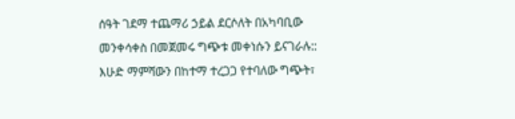ሰዓት ገደማ ተጨማሪ ኃይል ደርሶለት በአካባቢው መንቀሳቀስ በመጀመሩ ግጭቱ መቀነሱን ይናገራሉ:: እሁድ ማምሻውን በከተማ ተረጋጋ የተባለው ግጭት፣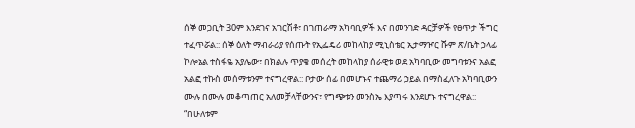ሰኞ መጋቢት 30ም እንደገና አገርሽቶ፣ በገጠራማ አካባቢዎች እና በመንገድ ዳርቻዎች የፀጥታ ችግር ተፈጥሯል:: ሰኞ ዕለት ማብራሪያ የሰጡት የኢፌዴሪ መከላከያ ሚኒስቴር ኢታማዦር ሹም ጽ/ቤት ኃላፊ ኮሎኔል ተስፋዬ አያሌው፣ በክልሉ ጥያቄ መሰረት መከላከያ ሰራዊቱ ወደ አካባቢው መግባቱንና አልፎ አልፎ ተኩስ መሰማቱንም ተናግረዋል:: ቦታው ሰፊ በመሆኑና ተጨማሪ ኃይል በማስፈለጉ አካባቢውን ሙሉ በሙሉ መቆጣጠር አለመቻላቸውንና፣ የግጭቱን መንስኤ እያጣሩ እንደሆኑ ተናግረዋል:: “በሁለቱም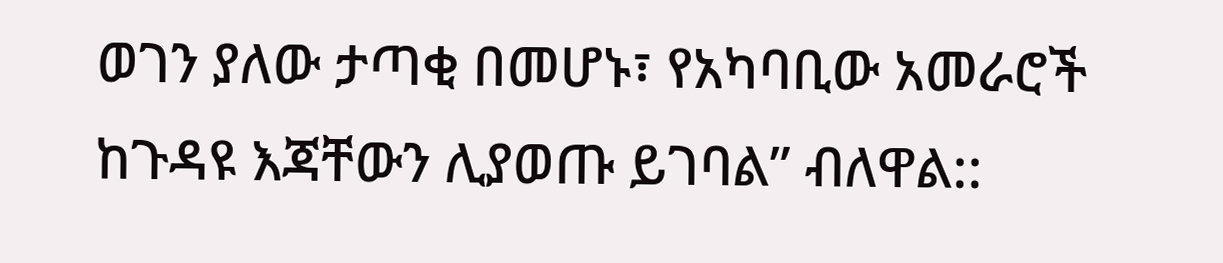ወገን ያለው ታጣቂ በመሆኑ፣ የአካባቢው አመራሮች ከጉዳዩ እጃቸውን ሊያወጡ ይገባል” ብለዋል::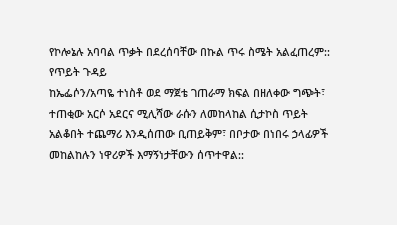የኮሎኔሉ አባባል ጥቃት በደረሰባቸው በኩል ጥሩ ስሜት አልፈጠረም::
የጥይት ጉዳይ
ከኤፌሶን/አጣዬ ተነስቶ ወደ ማጀቴ ገጠራማ ክፍል በዘለቀው ግጭት፣ ተጠቂው አርሶ አደርና ሚሊሻው ራሱን ለመከላከል ሲታኮስ ጥይት አልቆበት ተጨማሪ እንዲሰጠው ቢጠይቅም፣ በቦታው በነበሩ ኃላፊዎች መከልከሉን ነዋሪዎች እማኝነታቸውን ሰጥተዋል::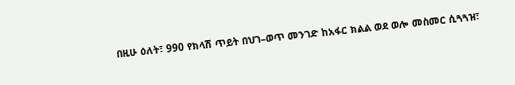በዚሁ ዕለት፣ 990 የክላሽ ጥይት በህገ–ወጥ መንገድ ከአፋር ክልል ወደ ወሎ መስመር ሲጓጓዝ፣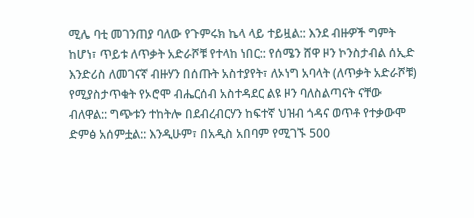ሚሌ ባቲ መገንጠያ ባለው የጉምሩክ ኬላ ላይ ተይዟል:: እንደ ብዙዎች ግምት ከሆነ፣ ጥይቱ ለጥቃት አድራሾቹ የተላከ ነበር:: የሰሜን ሸዋ ዞን ኮንስታብል ሰኢድ እንድሪስ ለመገናኛ ብዙሃን በሰጡት አስተያየት፣ ለኦነግ አባላት (ለጥቃት አድራሾቹ) የሚያስታጥቁት የኦሮሞ ብሔርሰብ አስተዳደር ልዩ ዞን ባለስልጣናት ናቸው ብለዋል:: ግጭቱን ተከትሎ በደብረብርሃን ከፍተኛ ህዝብ ጎዳና ወጥቶ የተቃውሞ ድምፅ አሰምቷል:: እንዲሁም፣ በአዲስ አበባም የሚገኙ 500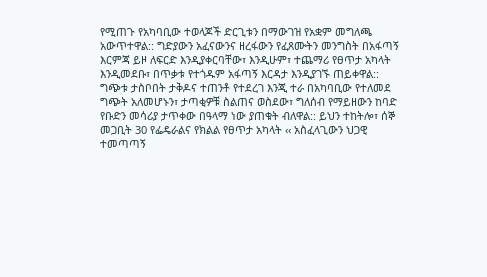የሚጠጉ የአካባቢው ተወላጆች ድርጊቱን በማውገዝ የአቋም መግለጫ አውጥተዋል:: ግድያውን አፈናውንና ዘረፋውን የፈጸሙትን መንግስት በአፋጣኝ እርምጃ ይዞ ለፍርድ እንዲያቀርባቸው፣ እንዲሁም፣ ተጨማሪ የፀጥታ አካላት እንዲመደቡ፣ በጥቃቱ የተጎዱም አፋጣኝ እርዳታ እንዲያገኙ ጠይቀዋል:: ግጭቱ ታስቦበት ታቅዶና ተጠንቶ የተደረገ እንጂ ተራ በአካባቢው የተለመደ ግጭት አለመሆኑን፣ ታጣቂዎቹ ስልጠና ወስደው፣ ግለሰብ የማይዘውን ከባድ የቡድን መሳሪያ ታጥቀው በዓላማ ነው ያጠቁት ብለዋል:: ይህን ተከትሎ፣ ሰኞ መጋቢት 30 የፌዴራልና የክልል የፀጥታ አካላት ‹‹ አስፈላጊውን ህጋዊ ተመጣጣኝ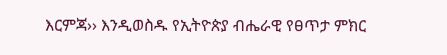እርምጃ›› እንዲወስዱ የኢትዮጵያ ብሔራዊ የፀጥታ ምክር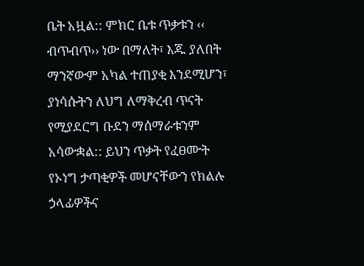ቤት አዟል:: ምክር ቤቱ ጥቃቱን ‹‹ ብጥብጥ›› ነው በማለት፣ እጁ ያለበት ማንኛውም አካል ተጠያቂ እንደሚሆን፣ ያነሳሱትን ለህግ ለማቅረብ ጥናት የሚያደርግ ቡደን ማሰማራቱንም አሳውቋል:: ይህን ጥቃት የፈፀሙት የኦነግ ታጣቂዎች መሆናቸውን የክልሉ ኃላፊዎችና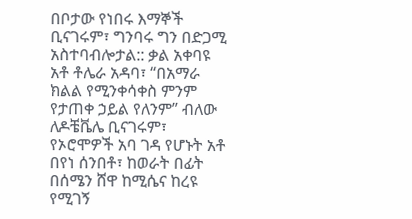በቦታው የነበሩ እማኞች ቢናገሩም፣ ግንባሩ ግን በድጋሚ አስተባብሎታል:: ቃል አቀባዩ አቶ ቶሌራ አዳባ፣ “በአማራ ክልል የሚንቀሳቀስ ምንም የታጠቀ ኃይል የለንም” ብለው ለዶቼቬሌ ቢናገሩም፣ የኦሮሞዎች አባ ገዳ የሆኑት አቶ በየነ ሰንበቶ፣ ከወራት በፊት በሰሜን ሸዋ ከሚሴና ከረዩ የሚገኝ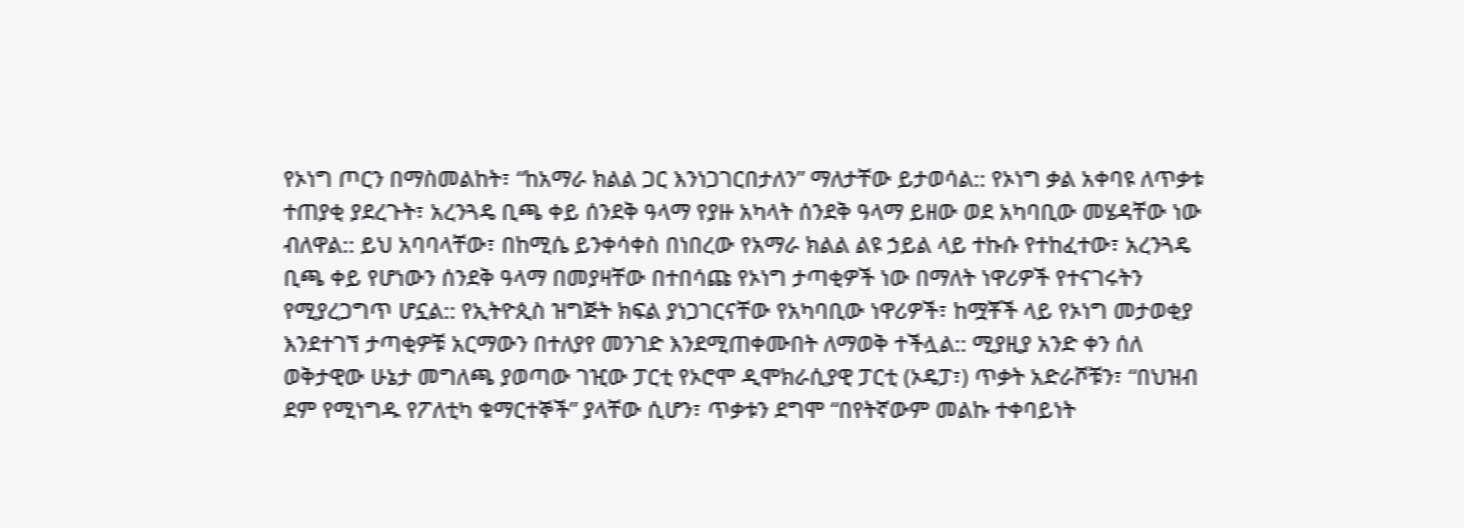የኦነግ ጦርን በማስመልከት፣ “ከአማራ ክልል ጋር እንነጋገርበታለን” ማለታቸው ይታወሳል:: የኦነግ ቃል አቀባዩ ለጥቃቱ ተጠያቂ ያደረጉት፣ አረንጓዴ ቢጫ ቀይ ሰንደቅ ዓላማ የያዙ አካላት ሰንደቅ ዓላማ ይዘው ወደ አካባቢው መሄዳቸው ነው ብለዋል:: ይህ አባባላቸው፣ በከሚሴ ይንቀሳቀስ በነበረው የአማራ ክልል ልዩ ኃይል ላይ ተኩሱ የተከፈተው፣ አረንጓዴ ቢጫ ቀይ የሆነውን ሰንደቅ ዓላማ በመያዛቸው በተበሳጩ የኦነግ ታጣቂዎች ነው በማለት ነዋሪዎች የተናገሩትን የሚያረጋግጥ ሆኗል:: የኢትዮጲስ ዝግጅት ክፍል ያነጋገርናቸው የአካባቢው ነዋሪዎች፣ ከሟቾች ላይ የኦነግ መታወቂያ እንደተገኘ ታጣቂዎቹ አርማውን በተለያየ መንገድ እንደሚጠቀሙበት ለማወቅ ተችሏል:: ሚያዚያ አንድ ቀን ሰለ ወቅታዊው ሁኔታ መግለጫ ያወጣው ገዢው ፓርቲ የኦሮሞ ዲሞክራሲያዊ ፓርቲ (ኦዴፓ፣) ጥቃት አድራሾቹን፣ “በህዝብ ደም የሚነግዱ የፖለቲካ ቁማርተኞች” ያላቸው ሲሆን፣ ጥቃቱን ደግሞ “በየትኛውም መልኩ ተቀባይነት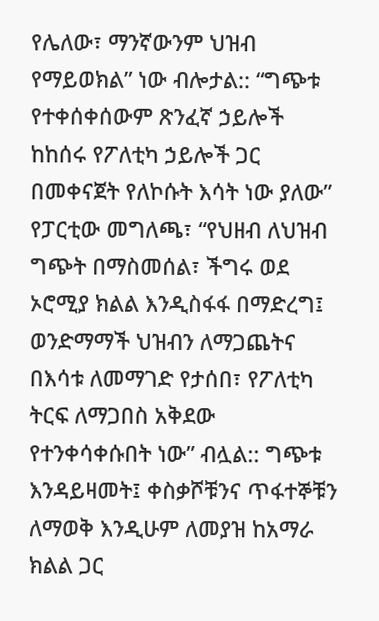የሌለው፣ ማንኛውንም ህዝብ የማይወክል” ነው ብሎታል:: “ግጭቱ የተቀሰቀሰውም ጽንፈኛ ኃይሎች ከከሰሩ የፖለቲካ ኃይሎች ጋር በመቀናጀት የለኮሱት እሳት ነው ያለው” የፓርቲው መግለጫ፣ “የህዘብ ለህዝብ ግጭት በማስመሰል፣ ችግሩ ወደ ኦሮሚያ ክልል እንዲስፋፋ በማድረግ፤ ወንድማማች ህዝብን ለማጋጨትና በእሳቱ ለመማገድ የታሰበ፣ የፖለቲካ ትርፍ ለማጋበስ አቅደው የተንቀሳቀሱበት ነው” ብሏል:: ግጭቱ እንዳይዛመት፤ ቀስቃሾቹንና ጥፋተኞቹን ለማወቅ እንዲሁም ለመያዝ ከአማራ ክልል ጋር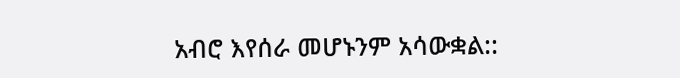አብሮ እየሰራ መሆኑንም አሳውቋል::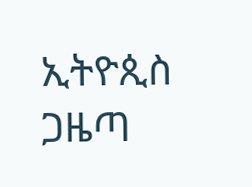ኢትዮጲስ ጋዜጣ